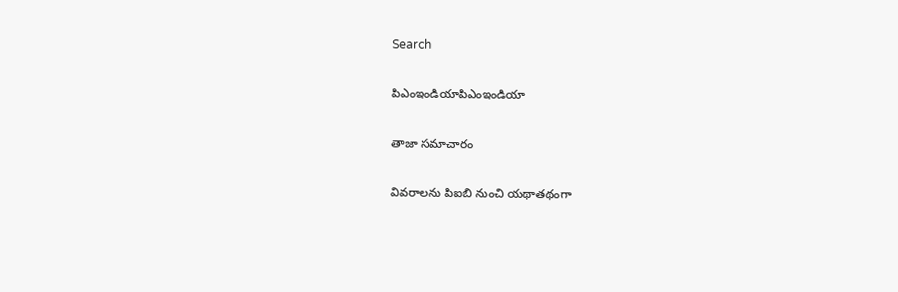Search

పిఎంఇండియాపిఎంఇండియా

తాజా స‌మాచారం

వివరాలను పిఐబి నుంచి యథాతథంగా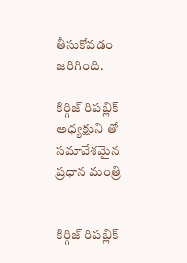తీసుకోవడం జరిగింది.

కిర్గిజ్ రిప‌బ్లిక్ అధ్య‌క్షుని తో స‌మావేశ‌మైన ప్ర‌ధాన మంత్రి


కిర్గిజ్ రిప‌బ్లిక్‌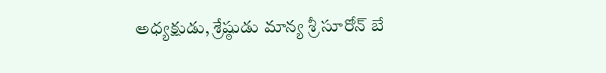అధ్య‌క్షుడు, శ్రేష్ఠుడు మాన్య‌ శ్రీ సూరోన్‌ బే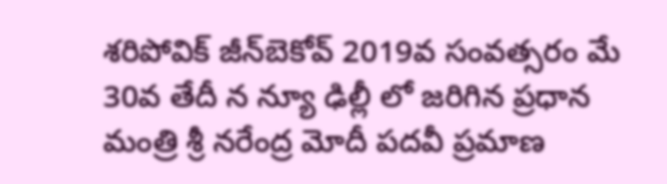శరిపోవిక్ జీన్‌బెకోవ్ 2019వ సంవ‌త్స‌రం మే 30వ తేదీ న న్యూ ఢిల్లీ లో జ‌రిగిన ప్ర‌ధాన మంత్రి శ్రీ న‌రేంద్ర మోదీ పదవీ ప్ర‌మాణ‌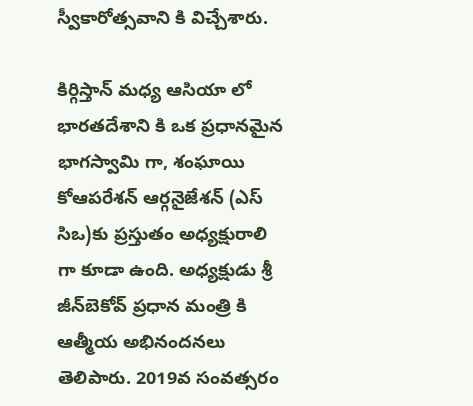స్వీకారోత్స‌వాని కి విచ్చేశారు.

కిర్గిస్తాన్ మ‌ధ్య ఆసియా లో భార‌త‌దేశాని కి ఒక ప్ర‌ధాన‌మైన భాగ‌స్వామి గా, శంఘాయి కోఆప‌రేశన్ ఆర్గ‌నైజేశన్ (ఎస్ సిఒ)కు ప్ర‌స్తుతం అధ్య‌క్షురాలి గా కూడా ఉంది. అధ్య‌క్షుడు శ్రీ జీన్‌బెకోవ్ ప్ర‌ధాన మంత్రి కి ఆత్మీయ అభినంద‌న‌లు తెలిపారు. 2019వ సంవ‌త్స‌రం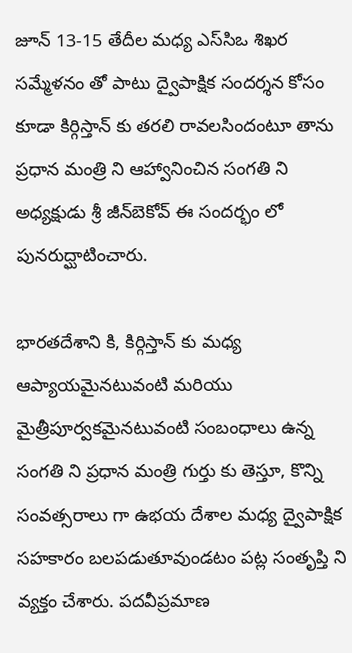జూన్ 13-15 తేదీల మ‌ధ్య ఎస్‌సిఒ శిఖ‌ర స‌మ్మేళ‌నం తో పాటు ద్వైపాక్షిక సంద‌ర్శ‌న కోసం కూడా కిర్గిస్తాన్ కు త‌ర‌లి రావలసిందంటూ తాను ప్రధాన మంత్రి ని ఆహ్వానించిన సంగతి ని అధ్య‌క్షుడు శ్రీ జీన్‌బెకోవ్ ఈ సందర్భం లో పునరుద్ఘాటించారు.

భార‌త‌దేశాని కి, కిర్గిస్తాన్ కు మ‌ధ్య ఆప్యాయ‌మైనటువంటి మ‌రియు మైత్రీపూర్వ‌క‌మైనటువంటి సంబంధాలు ఉన్న సంగ‌తి ని ప్ర‌ధాన మంత్రి గుర్తు కు తెస్తూ, కొన్ని సంవత్సరాలు గా ఉభయ దేశాల మధ్య ద్వైపాక్షిక స‌హ‌కారం బ‌ల‌ప‌డుతూవుండ‌టం ప‌ట్ల సంతృప్తి ని వ్య‌క్తం చేశారు. ప‌ద‌వీప్రమాణ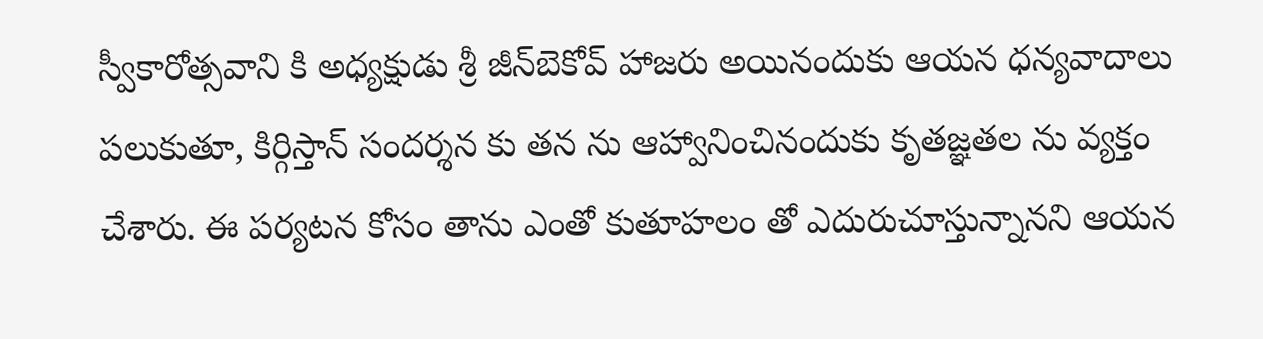స్వీకారోత్స‌వాని కి అధ్య‌క్షుడు శ్రీ జీన్‌బెకోవ్ హాజ‌రు అయినందుకు ఆయ‌న ధ‌న్య‌వాదాలు ప‌లుకుతూ, కిర్గిస్తాన్ సంద‌ర్శ‌న కు త‌న ను ఆహ్వానించినందుకు కృత‌జ్ఞ‌తల ను వ్య‌క్తం చేశారు. ఈ ప‌ర్య‌ట‌న కోసం తాను ఎంతో కుతూహ‌లం తో ఎదురుచూస్తున్నానని ఆయ‌న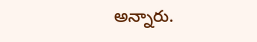అన్నారు.